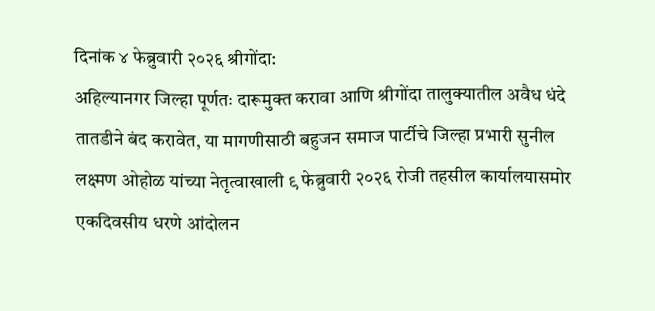दिनांक ४ फेब्रुवारी २०२६ श्रीगोंदा:
अहिल्यानगर जिल्हा पूर्णतः दारूमुक्त करावा आणि श्रीगोंदा तालुक्यातील अवैध धंदे तातडीने बंद करावेत, या मागणीसाठी बहुजन समाज पार्टीचे जिल्हा प्रभारी सुनील लक्ष्मण ओहोळ यांच्या नेतृत्वाखाली ९ फेब्रुवारी २०२६ रोजी तहसील कार्यालयासमोर एकदिवसीय धरणे आंदोलन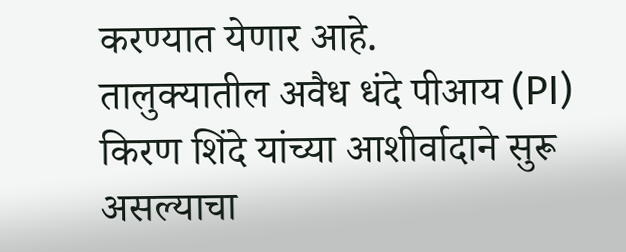करण्यात येणार आहे.
तालुक्यातील अवैध धंदे पीआय (PI) किरण शिंदे यांच्या आशीर्वादाने सुरू असल्याचा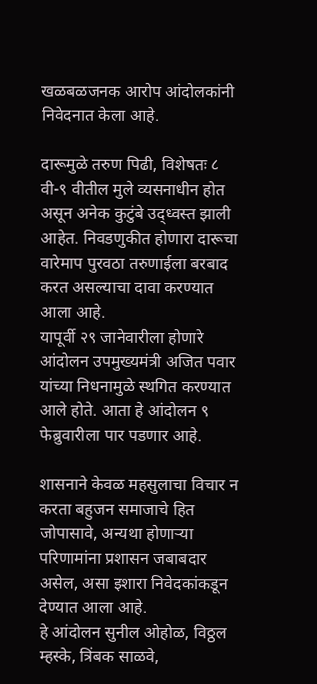खळबळजनक आरोप आंदोलकांनी निवेदनात केला आहे.

दारूमुळे तरुण पिढी, विशेषतः ८ वी-९ वीतील मुले व्यसनाधीन होत असून अनेक कुटुंबे उद्ध्वस्त झाली आहेत. निवडणुकीत होणारा दारूचा वारेमाप पुरवठा तरुणाईला बरबाद करत असल्याचा दावा करण्यात आला आहे.
यापूर्वी २९ जानेवारीला होणारे आंदोलन उपमुख्यमंत्री अजित पवार यांच्या निधनामुळे स्थगित करण्यात आले होते. आता हे आंदोलन ९ फेब्रुवारीला पार पडणार आहे.

शासनाने केवळ महसुलाचा विचार न करता बहुजन समाजाचे हित जोपासावे, अन्यथा होणाऱ्या परिणामांना प्रशासन जबाबदार असेल, असा इशारा निवेदकांकडून देण्यात आला आहे.
हे आंदोलन सुनील ओहोळ, विठ्ठल म्हस्के, त्रिंबक साळवे,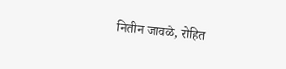नितीन जावळे, रोहित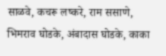साळवे, कचरू लष्करे, राम ससाणे, भिमराव घोडके, अंबादास घोडके, काका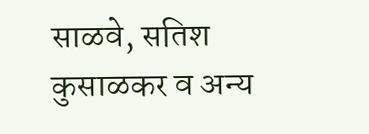साळवे, सतिश कुसाळकर व अन्य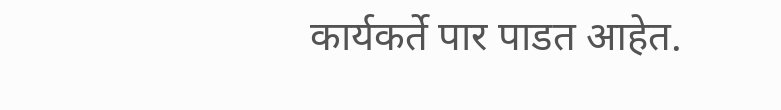कार्यकर्ते पार पाडत आहेत.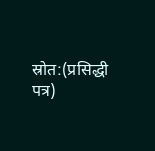स्रोत:(प्रसिद्धी पत्र)